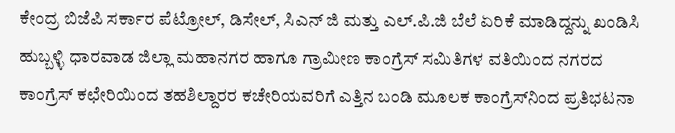ಕೇಂದ್ರ ಬಿಜೆಪಿ ಸರ್ಕಾರ ಪೆಟ್ರೋಲ್, ಡಿಸೇಲ್, ಸಿಎನ್ ಜಿ ಮತ್ತು ಎಲ್.ಪಿ.ಜಿ ಬೆಲೆ ಏರಿಕೆ ಮಾಡಿದ್ದನ್ನು ಖಂಡಿಸಿ ಹುಬ್ಬಳ್ಳಿ ಧಾರವಾಡ ಜಿಲ್ಲಾ ಮಹಾನಗರ ಹಾಗೂ ಗ್ರಾಮೀಣ ಕಾಂಗ್ರೆಸ್ ಸಮಿತಿಗಳ ವತಿಯಿಂದ ನಗರದ ಕಾಂಗ್ರೆಸ್ ಕಛೇರಿಯಿಂದ ತಹಶಿಲ್ದಾರರ ಕಚೇರಿಯವರಿಗೆ ಎತ್ತಿನ ಬಂಡಿ ಮೂಲಕ ಕಾಂಗ್ರೆಸ್‍ನಿಂದ ಪ್ರತಿಭಟನಾ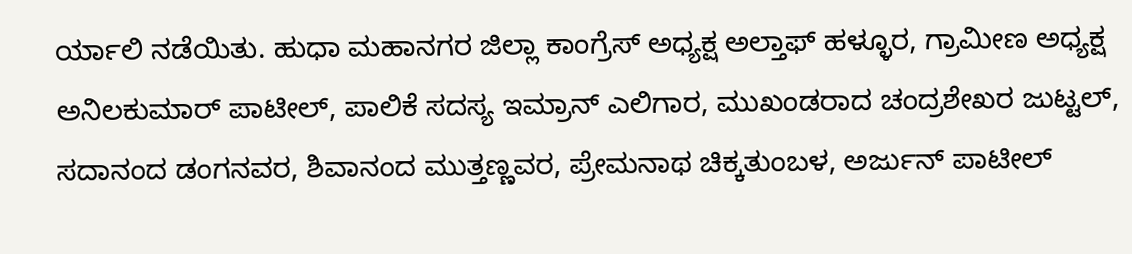ರ್ಯಾಲಿ ನಡೆಯಿತು. ಹುಧಾ ಮಹಾನಗರ ಜಿಲ್ಲಾ ಕಾಂಗ್ರೆಸ್ ಅಧ್ಯಕ್ಷ ಅಲ್ತಾಫ್ ಹಳ್ಳೂರ, ಗ್ರಾಮೀಣ ಅಧ್ಯಕ್ಷ ಅನಿಲಕುಮಾರ್ ಪಾಟೀಲ್, ಪಾಲಿಕೆ ಸದಸ್ಯ ಇಮ್ರಾನ್ ಎಲಿಗಾರ, ಮುಖಂಡರಾದ ಚಂದ್ರಶೇಖರ ಜುಟ್ಟಲ್, ಸದಾನಂದ ಡಂಗನವರ, ಶಿವಾನಂದ ಮುತ್ತಣ್ಣವರ, ಪ್ರೇಮನಾಥ ಚಿಕ್ಕತುಂಬಳ, ಅರ್ಜುನ್ ಪಾಟೀಲ್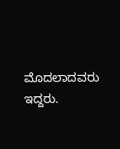ಮೊದಲಾದವರು ಇದ್ದರು.